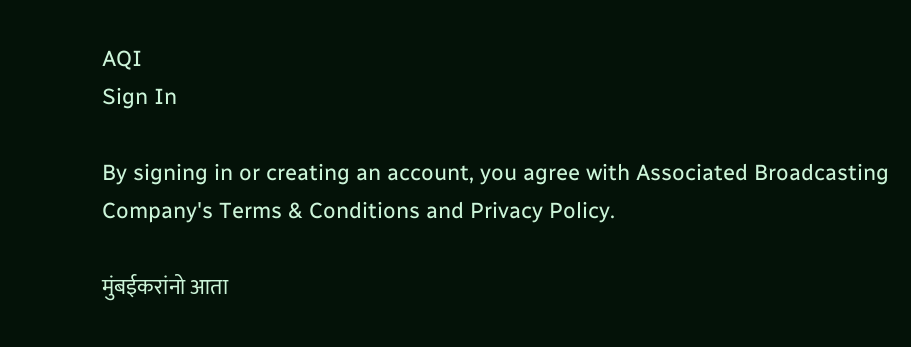AQI
Sign In

By signing in or creating an account, you agree with Associated Broadcasting Company's Terms & Conditions and Privacy Policy.

मुंबईकरांनो आता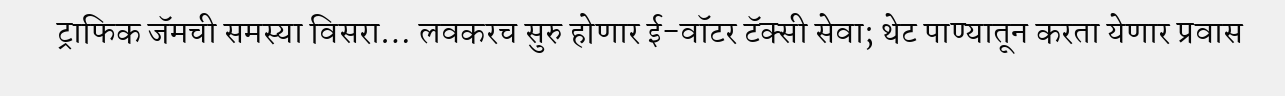ट्राफिक जॅमची समस्या विसरा… लवकरच सुरु होणार ई-वॉटर टॅक्सी सेवा; थेट पाण्यातून करता येणार प्रवास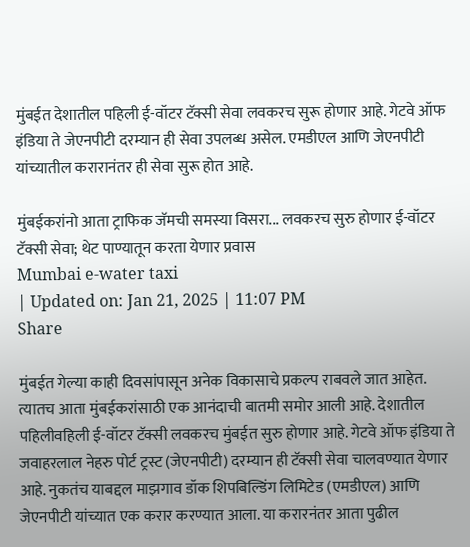मुंबईत देशातील पहिली ई-वॉटर टॅक्सी सेवा लवकरच सुरू होणार आहे. गेटवे ऑफ इंडिया ते जेएनपीटी दरम्यान ही सेवा उपलब्ध असेल. एमडीएल आणि जेएनपीटी यांच्यातील करारानंतर ही सेवा सुरू होत आहे.

मुंबईकरांनो आता ट्राफिक जॅमची समस्या विसरा... लवकरच सुरु होणार ई-वॉटर टॅक्सी सेवा; थेट पाण्यातून करता येणार प्रवास
Mumbai e-water taxi
| Updated on: Jan 21, 2025 | 11:07 PM
Share

मुंबईत गेल्या काही दिवसांपासून अनेक विकासाचे प्रकल्प राबवले जात आहेत. त्यातच आता मुंबईकरांसाठी एक आनंदाची बातमी समोर आली आहे. देशातील पहिलीवहिली ई-वॉटर टॅक्सी लवकरच मुंबईत सुरु होणार आहे. गेटवे ऑफ इंडिया ते जवाहरलाल नेहरु पोर्ट ट्रस्ट (जेएनपीटी) दरम्यान ही टॅक्सी सेवा चालवण्यात येणार आहे. नुकतंच याबद्दल माझगाव डॉक शिपबिल्डिंग लिमिटेड (एमडीएल) आणि जेएनपीटी यांच्यात एक करार करण्यात आला. या करारनंतर आता पुढील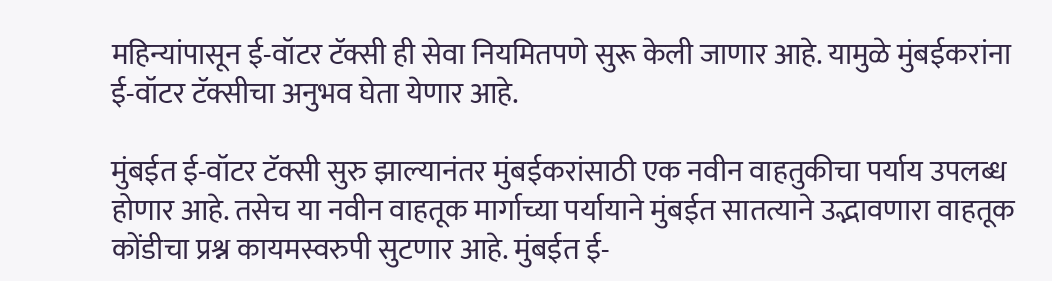महिन्यांपासून ई-वॉटर टॅक्सी ही सेवा नियमितपणे सुरू केली जाणार आहे. यामुळे मुंबईकरांना ई-वॉटर टॅक्सीचा अनुभव घेता येणार आहे.

मुंबईत ई-वॉटर टॅक्सी सुरु झाल्यानंतर मुंबईकरांसाठी एक नवीन वाहतुकीचा पर्याय उपलब्ध होणार आहे. तसेच या नवीन वाहतूक मार्गाच्या पर्यायाने मुंबईत सातत्याने उद्भावणारा वाहतूक कोंडीचा प्रश्न कायमस्वरुपी सुटणार आहे. मुंबईत ई-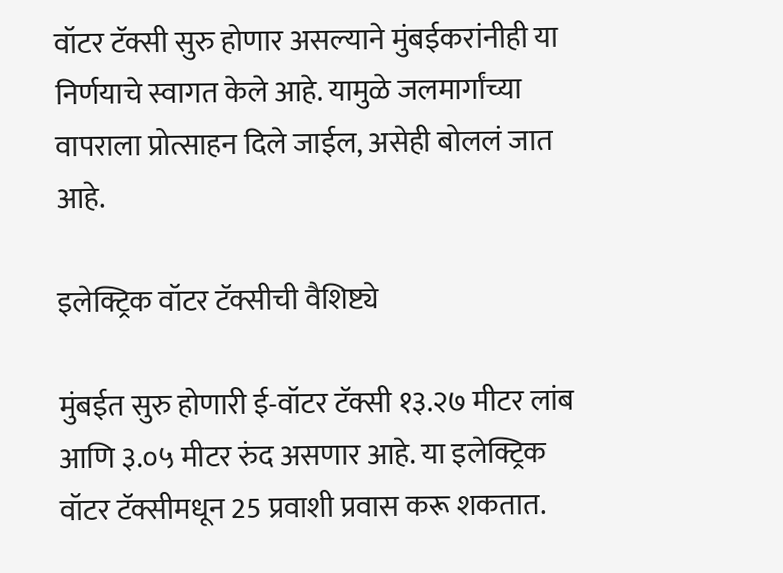वॉटर टॅक्सी सुरु होणार असल्याने मुंबईकरांनीही या निर्णयाचे स्वागत केले आहे. यामुळे जलमार्गांच्या वापराला प्रोत्साहन दिले जाईल, असेही बोललं जात आहे.

इलेक्ट्रिक वॉटर टॅक्सीची वैशिष्ट्ये

मुंबईत सुरु होणारी ई-वॉटर टॅक्सी १३.२७ मीटर लांब आणि ३.०५ मीटर रुंद असणार आहे. या इलेक्ट्रिक वॉटर टॅक्सीमधून 25 प्रवाशी प्रवास करू शकतात.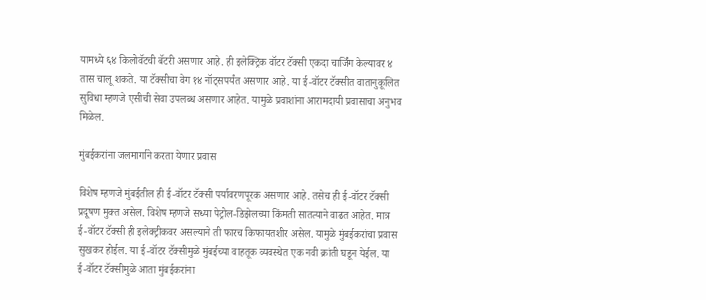यामध्ये ६४ किलोवॅटची बॅटरी असणार आहे. ही इलेक्ट्रिक वॉटर टॅक्सी एकदा चार्जिंग केल्यावर ४ तास चालू शकते. या टॅक्सीचा वेग १४ नॉट्सपर्यंत असणार आहे. या ई-वॉटर टॅक्सीत वातानुकूलित सुविधा म्हणजे एसीची सेवा उपलब्ध असणार आहेत. यामुळे प्रवाशांना आरामदायी प्रवासाचा अनुभव मिळेल.

मुंबईकरांना जलमार्गाने करता येणार प्रवास

विशेष म्हणजे मुंबईतील ही ई-वॉटर टॅक्सी पर्यावरणपूरक असणार आहे. तसेच ही ई-वॉटर टॅक्सी प्रदूषण मुक्त असेल. विशेष म्हणजे सध्या पेट्रोल-डिझेलच्या किंमती सातत्याने वाढत आहेत. मात्र ई-वॉटर टॅक्सी ही इलेक्ट्रीकवर असल्याने ती फारच किफायतशीर असेल. यामुळे मुंबईकरांचा प्रवास सुखकर होईल. या ई-वॉटर टॅक्सीमुळे मुंबईच्या वाहतूक व्यवस्थेत एक नवी क्रांती घडून येईल. या ई-वॉटर टॅक्सीमुळे आता मुंबईकरांना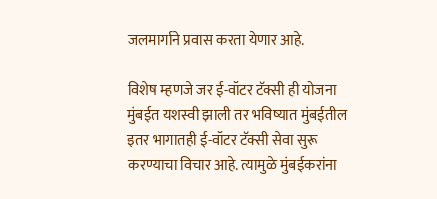जलमार्गाने प्रवास करता येणार आहे.

विशेष म्हणजे जर ई-वॉटर टॅक्सी ही योजना मुंबईत यशस्वी झाली तर भविष्यात मुंबईतील इतर भागातही ई-वॉटर टॅक्सी सेवा सुरू करण्याचा विचार आहे. त्यामुळे मुंबईकरांना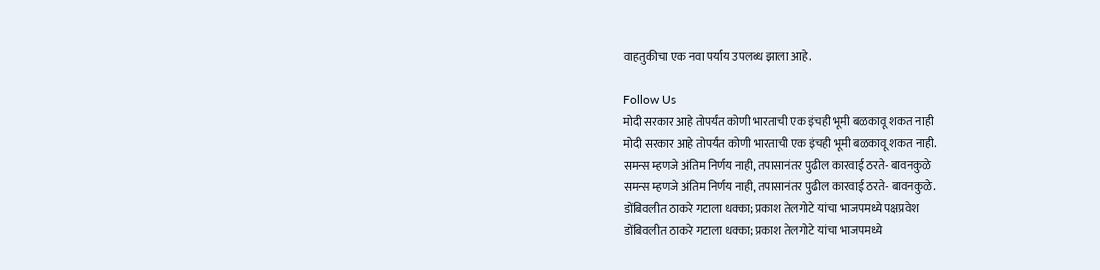वाहतुकीचा एक नवा पर्याय उपलब्ध झाला आहे.

Follow Us
मोदी सरकार आहे तोपर्यंत कोणी भारताची एक इंचही भूमी बळकावू शकत नाही
मोदी सरकार आहे तोपर्यंत कोणी भारताची एक इंचही भूमी बळकावू शकत नाही.
समन्स म्हणजे अंतिम निर्णय नाही, तपासानंतर पुढील कारवाई ठरते- बावनकुळे
समन्स म्हणजे अंतिम निर्णय नाही, तपासानंतर पुढील कारवाई ठरते- बावनकुळे.
डोंबिवलीत ठाकरे गटाला धक्का; प्रकाश तेलगोटे यांचा भाजपमध्ये पक्षप्रवेश
डोंबिवलीत ठाकरे गटाला धक्का; प्रकाश तेलगोटे यांचा भाजपमध्ये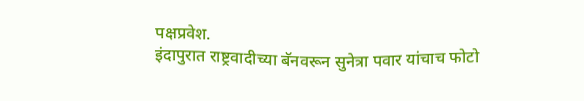पक्षप्रवेश.
इंदापुरात राष्ट्रवादीच्या बॅनवरून सुनेत्रा पवार यांचाच फोटो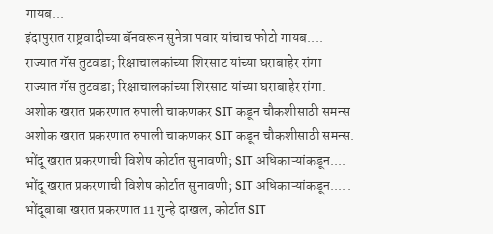गायब...
इंदापुरात राष्ट्रवादीच्या बॅनवरून सुनेत्रा पवार यांचाच फोटो गायब....
राज्यात गॅस तुटवडा; रिक्षाचालकांच्या शिरसाट यांच्या घराबाहेर रांगा
राज्यात गॅस तुटवडा; रिक्षाचालकांच्या शिरसाट यांच्या घराबाहेर रांगा.
अशोक खरात प्रकरणात रुपाली चाकणकर SIT कडून चौकशीसाठी समन्स
अशोक खरात प्रकरणात रुपाली चाकणकर SIT कडून चौकशीसाठी समन्स.
भोंदू खरात प्रकरणाची विशेष कोर्टात सुनावणी; SIT अधिकाऱ्यांकडून....
भोंदू खरात प्रकरणाची विशेष कोर्टात सुनावणी; SIT अधिकाऱ्यांकडून.....
भोंदूबाबा खरात प्रकरणात 11 गुन्हे दाखल, कोर्टात SIT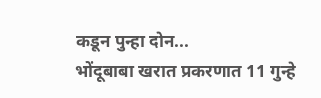कडून पुन्हा दोन...
भोंदूबाबा खरात प्रकरणात 11 गुन्हे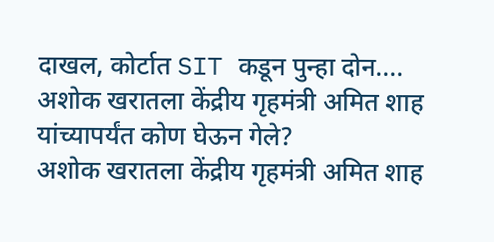दाखल, कोर्टात SIT कडून पुन्हा दोन....
अशोक खरातला केंद्रीय गृहमंत्री अमित शाह यांच्यापर्यंत कोण घेऊन गेले?
अशोक खरातला केंद्रीय गृहमंत्री अमित शाह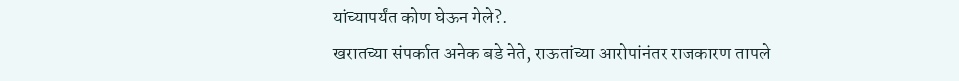यांच्यापर्यंत कोण घेऊन गेले?.
खरातच्या संपर्कात अनेक बडे नेते, राऊतांच्या आरोपांनंतर राजकारण तापले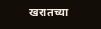खरातच्या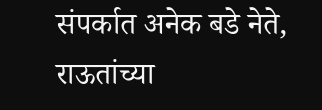संपर्कात अनेक बडे नेते, राऊतांच्या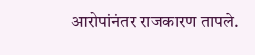आरोपांनंतर राजकारण तापले.